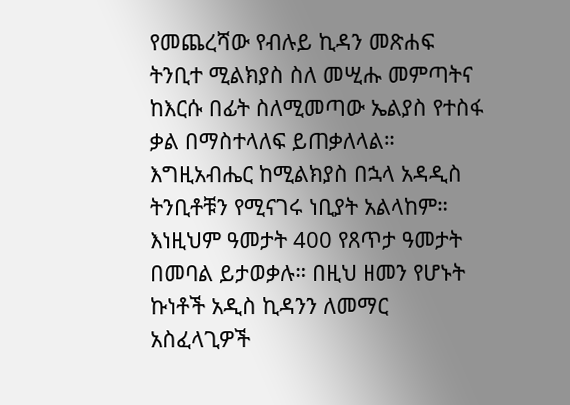የመጨረሻው የብሉይ ኪዳን መጽሐፍ ትንቢተ ሚልክያስ ስለ መሢሑ መምጣትና ከእርሱ በፊት ስለሚመጣው ኤልያስ የተስፋ ቃል በማስተላለፍ ይጠቃለላል። እግዚአብሔር ከሚልክያስ በኋላ አዳዲስ ትንቢቶቹን የሚናገሩ ነቢያት አልላከም። እነዚህም ዓመታት 400 የጸጥታ ዓመታት በመባል ይታወቃሉ። በዚህ ዘመን የሆኑት ኩነቶች አዲስ ኪዳንን ለመማር አስፈላጊዎች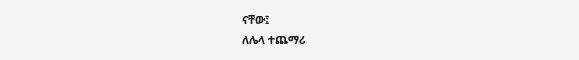ናቸው፤
ለሌላ ተጨማሪ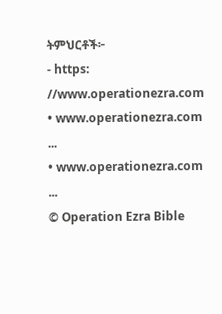ትምህርቶች፦
- https: //www.operationezra.com
• www.operationezra.com ...
• www.operationezra.com ...
© Operation Ezra Bible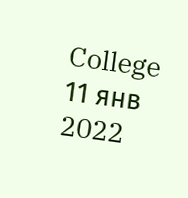College
11 янв 2022